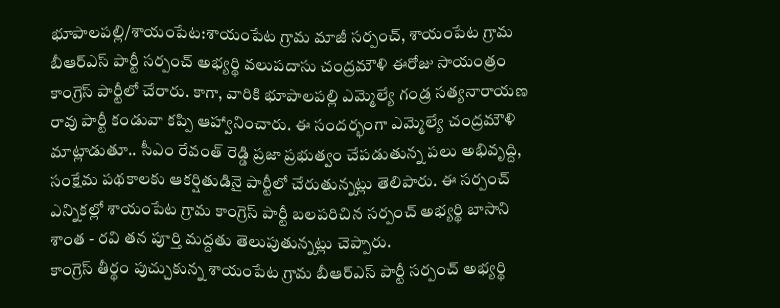భూపాలపల్లి/శాయంపేట:శాయంపేట గ్రామ మాజీ సర్పంచ్, శాయంపేట గ్రామ బీఆర్ఎస్ పార్టీ సర్పంచ్ అభ్యర్థి వలుపదాసు చంద్రమౌళి ఈరోజు సాయంత్రం కాంగ్రెస్ పార్టీలో చేరారు. కాగా, వారికి భూపాలపల్లి ఎమ్మెల్యే గండ్ర సత్యనారాయణ రావు పార్టీ కండువా కప్పి ఆహ్వానించారు. ఈ సందర్భంగా ఎమ్మెల్యే చంద్రమౌళి మాట్లాడుతూ.. సీఎం రేవంత్ రెడ్డి ప్రజా ప్రభుత్వం చేపడుతున్న పలు అభివృద్ది, సంక్షేమ పథకాలకు ఆకర్షితుడినై పార్టీలో చేరుతున్నట్లు తెలిపారు. ఈ సర్పంచ్ ఎన్నికల్లో శాయంపేట గ్రామ కాంగ్రెస్ పార్టీ బలపరిచిన సర్పంచ్ అభ్యర్థి బాసాని శాంత - రవి తన పూర్తి మద్దతు తెలుపుతున్నట్లు చెప్పారు.
కాంగ్రెస్ తీర్థం పుచ్చుకున్న శాయంపేట గ్రామ బీఆర్ఎస్ పార్టీ సర్పంచ్ అభ్యర్థి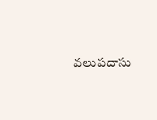వలుపదాసు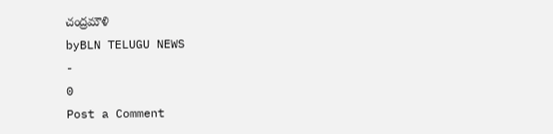చంద్రమౌళి
byBLN TELUGU NEWS
-
0
Post a Comment